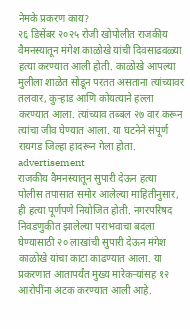नेमके प्रकरण काय?
२६ डिसेंबर २०२५ रोजी खोपोलीत राजकीय वैमनस्यातून मंगेश काळोखे यांची दिवसाढवळ्या हत्या करण्यात आली होती. काळोखे आपल्या मुलीला शाळेत सोडून परतत असताना त्यांच्यावर तलवार, कुऱ्हाड आणि कोयत्याने हल्ला करण्यात आला. त्यांच्याव तब्बल २७ वार करून त्यांचा जीव घेण्यात आला. या घटनेने संपूर्ण रायगड जिल्हा हादरून गेला होता.
advertisement
राजकीय वैमनस्यातून सुपारी देऊन हत्या
पोलीस तपासात समोर आलेल्या माहितीनुसार, ही हत्या पूर्णपणे नियोजित होती. नगरपरिषद निवडणुकीत झालेल्या पराभवाचा बदला घेण्यासाठी २० लाखांची सुपारी देऊन मंगेश काळोखे यांचा काटा काढण्यात आला. या प्रकरणात आतापर्यंत मुख्य मारेकऱ्यांसह १२ आरोपींना अटक करण्यात आली आहे.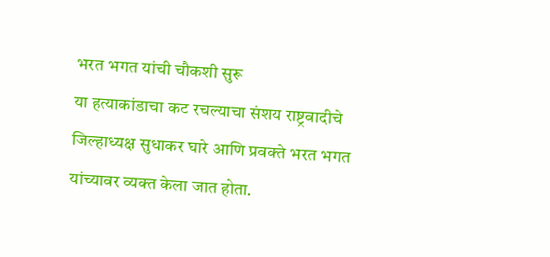भरत भगत यांची चौकशी सुरू
या हत्याकांडाचा कट रचल्याचा संशय राष्ट्रवादीचे जिल्हाध्यक्ष सुधाकर घारे आणि प्रवक्ते भरत भगत यांच्यावर व्यक्त केला जात होता.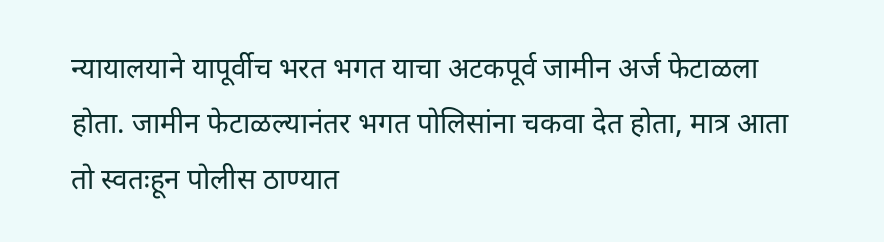न्यायालयाने यापूर्वीच भरत भगत याचा अटकपूर्व जामीन अर्ज फेटाळला होता. जामीन फेटाळल्यानंतर भगत पोलिसांना चकवा देत होता, मात्र आता तो स्वतःहून पोलीस ठाण्यात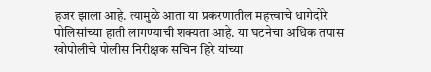हजर झाला आहे. त्यामुळे आता या प्रकरणातील महत्त्वाचे धागेदोरे पोलिसांच्या हाती लागण्याची शक्यता आहे. या घटनेचा अधिक तपास खोपोलीचे पोलीस निरीक्षक सचिन हिरे यांच्या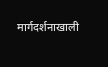मार्गदर्शनाखाली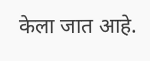केला जात आहे.